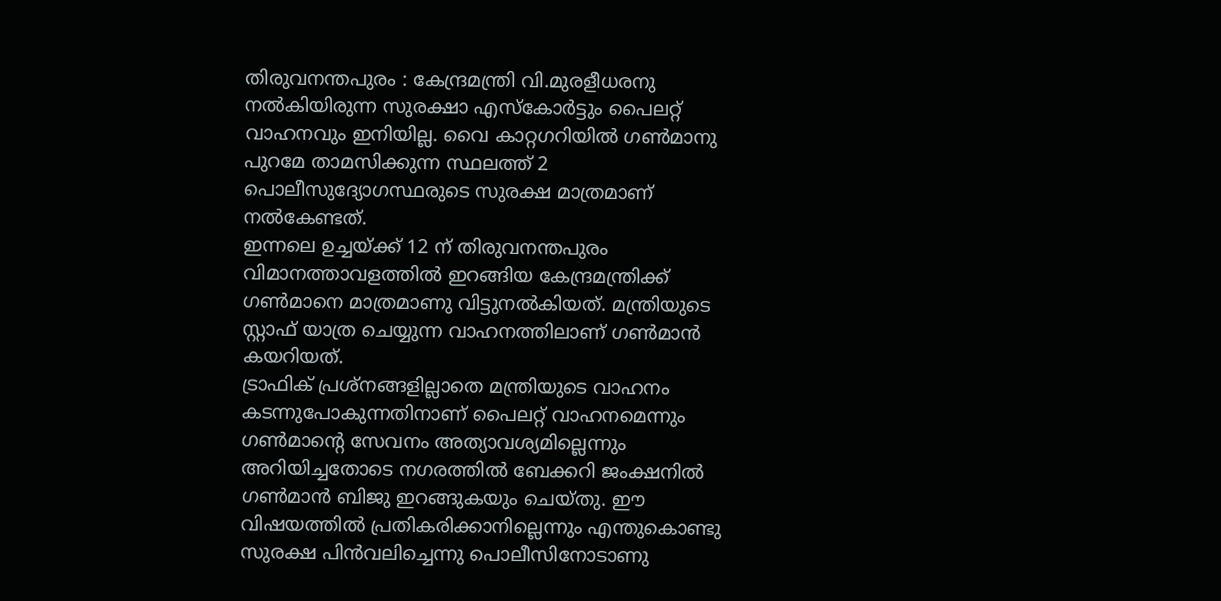തിരുവനന്തപുരം : കേന്ദ്രമന്ത്രി വി.മുരളീധരനു നൽകിയിരുന്ന സുരക്ഷാ എസ്കോർട്ടും പൈലറ്റ് വാഹനവും ഇനിയില്ല. വൈ കാറ്റഗറിയിൽ ഗൺമാനു പുറമേ താമസിക്കുന്ന സ്ഥലത്ത് 2 പൊലീസുദ്യോഗസ്ഥരുടെ സുരക്ഷ മാത്രമാണ് നൽകേണ്ടത്.
ഇന്നലെ ഉച്ചയ്ക്ക് 12 ന് തിരുവനന്തപുരം വിമാനത്താവളത്തിൽ ഇറങ്ങിയ കേന്ദ്രമന്ത്രിക്ക് ഗൺമാനെ മാത്രമാണു വിട്ടുനൽകിയത്. മന്ത്രിയുടെ സ്റ്റാഫ് യാത്ര ചെയ്യുന്ന വാഹനത്തിലാണ് ഗൺമാൻ കയറിയത്.
ട്രാഫിക് പ്രശ്നങ്ങളില്ലാതെ മന്ത്രിയുടെ വാഹനം കടന്നുപോകുന്നതിനാണ് പൈലറ്റ് വാഹനമെന്നും ഗൺമാന്റെ സേവനം അത്യാവശ്യമില്ലെന്നും അറിയിച്ചതോടെ നഗരത്തിൽ ബേക്കറി ജംക്ഷനിൽ ഗൺമാൻ ബിജു ഇറങ്ങുകയും ചെയ്തു. ഈ വിഷയത്തിൽ പ്രതികരിക്കാനില്ലെന്നും എന്തുകൊണ്ടു സുരക്ഷ പിൻവലിച്ചെന്നു പൊലീസിനോടാണു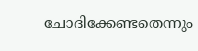ചോദിക്കേണ്ടതെന്നും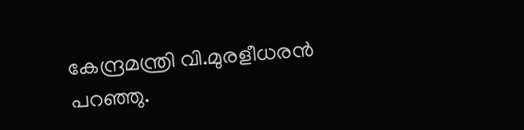കേന്ദ്രമന്ത്രി വി.മുരളീധരൻ പറഞ്ഞു.